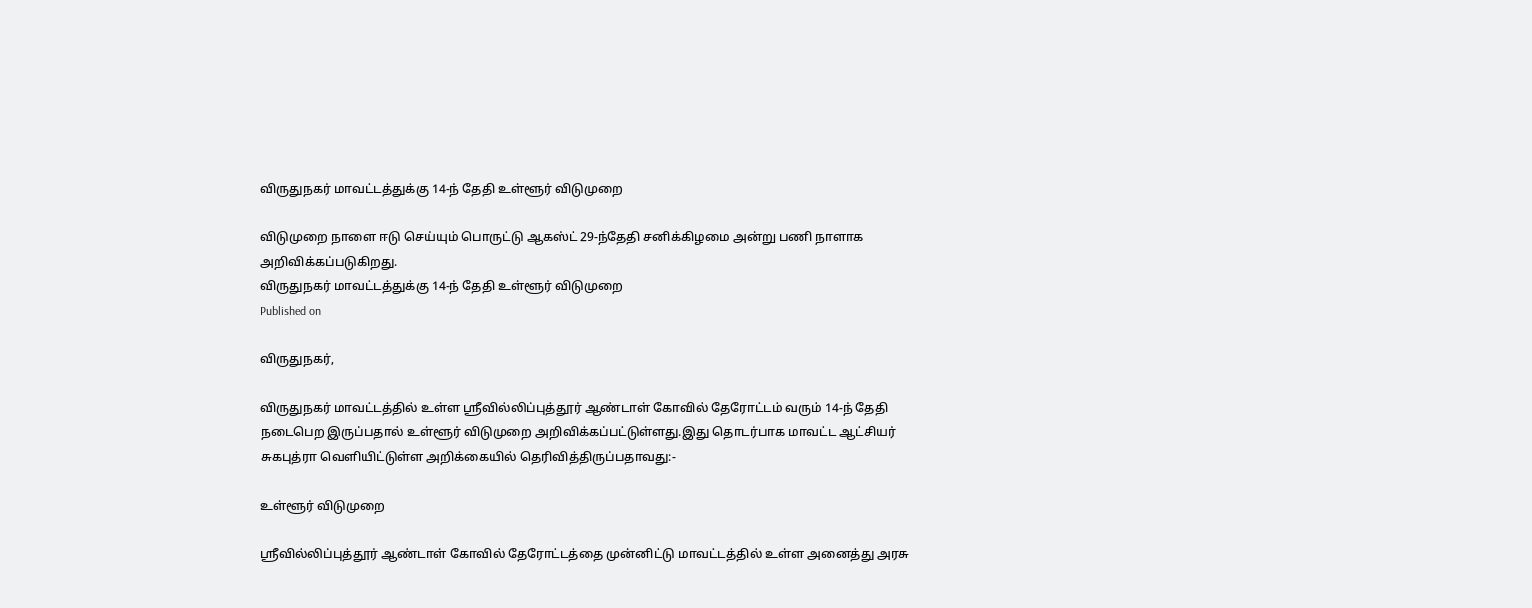விருதுநகர் மாவட்டத்துக்கு 14-ந் தேதி உள்ளூர் விடுமுறை

விடுமுறை நாளை ஈடு செய்யும் பொருட்டு ஆகஸ்ட் 29-ந்தேதி சனிக்கிழமை அன்று பணி நாளாக அறிவிக்கப்படுகிறது.
விருதுநகர் மாவட்டத்துக்கு 14-ந் தேதி உள்ளூர் விடுமுறை
Published on

விருதுநகர்,

விருதுநகர் மாவட்டத்தில் உள்ள ஸ்ரீவில்லிப்புத்தூர் ஆண்டாள் கோவில் தேரோட்டம் வரும் 14-ந் தேதி நடைபெற இருப்பதால் உள்ளூர் விடுமுறை அறிவிக்கப்பட்டுள்ளது.இது தொடர்பாக மாவட்ட ஆட்சியர் சுகபுத்ரா வெளியிட்டுள்ள அறிக்கையில் தெரிவித்திருப்பதாவது:-

உள்ளூர் விடுமுறை

ஸ்ரீவில்லிப்புத்தூர் ஆண்டாள் கோவில் தேரோட்டத்தை முன்னிட்டு மாவட்டத்தில் உள்ள அனைத்து அரசு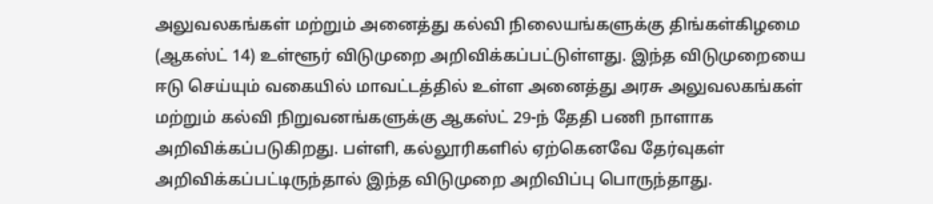அலுவலகங்கள் மற்றும் அனைத்து கல்வி நிலையங்களுக்கு திங்கள்கிழமை (ஆகஸ்ட் 14) உள்ளூர் விடுமுறை அறிவிக்கப்பட்டுள்ளது. இந்த விடுமுறையை ஈடு செய்யும் வகையில் மாவட்டத்தில் உள்ள அனைத்து அரசு அலுவலகங்கள் மற்றும் கல்வி நிறுவனங்களுக்கு ஆகஸ்ட் 29-ந் தேதி பணி நாளாக அறிவிக்கப்படுகிறது. பள்ளி, கல்லூரிகளில் ஏற்கெனவே தேர்வுகள் அறிவிக்கப்பட்டிருந்தால் இந்த விடுமுறை அறிவிப்பு பொருந்தாது.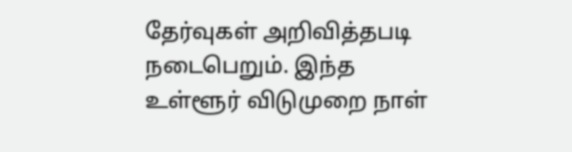தேர்வுகள் அறிவித்தபடி நடைபெறும். இந்த உள்ளூர் விடுமுறை நாள்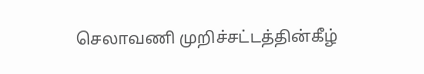செலாவணி முறிச்சட்டத்தின்கீழ்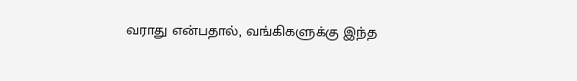வராது என்பதால், வங்கிகளுக்கு இந்த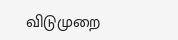விடுமுறை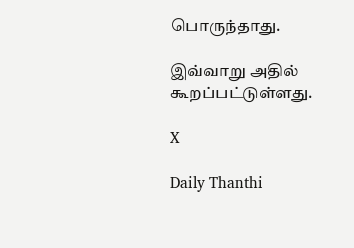பொருந்தாது.

இவ்வாறு அதில் கூறப்பட்டுள்ளது.

X

Daily Thanthi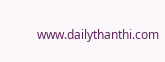www.dailythanthi.com